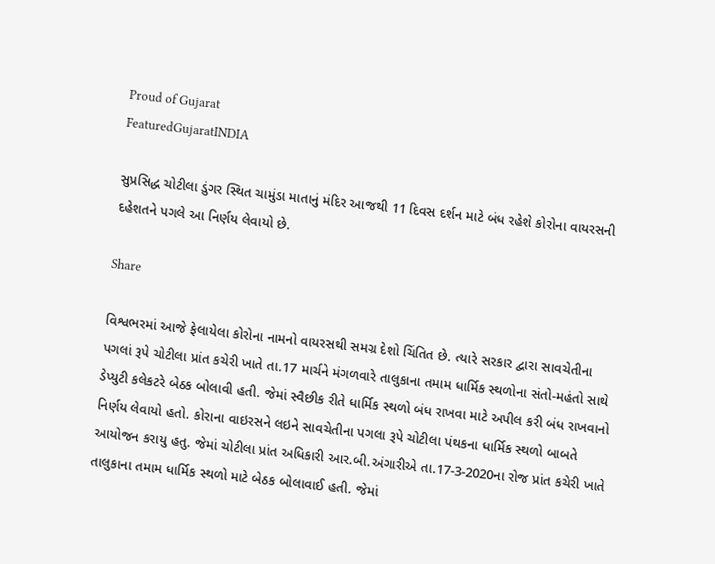Proud of Gujarat
FeaturedGujaratINDIA

સુપ્રસિદ્ધ ચોટીલા ડુંગર સ્થિત ચામુંડા માતાનું મંદિર આજથી 11 દિવસ દર્શન માટે બંધ રહેશે કોરોના વાયરસની દહેશતને પગલે આ નિર્ણય લેવાયો છે.

Share

વિશ્વભરમાં આજે ફેલાયેલા કોરોના નામનો વાયરસથી સમગ્ર દેશો ચિંતિત છે. ત્યારે સરકાર દ્વારા સાવચેતીના પગલાં રૂપે ચોટીલા પ્રાંત કચેરી ખાતે તા.17 માર્ચને મંગળવારે તાલુકાના તમામ ધાર્મિક સ્થળોના સંતો-મહંતો સાથે ડેપ્યુટી કલેકટરે બેઠક બોલાવી હતી. જેમાં સ્વૈછીક રીતે ધાર્મિક સ્થળો બંધ રાખવા માટે અપીલ કરી બંધ રાખવાનો નિર્ણય લેવાયો હતો. કોરાના વાઇરસને લઇને સાવચેતીના પગલા રૂપે ચોટીલા પંથકના ધાર્મિક સ્થળો બાબતે આયોજન કરાયુ હતુ. જેમાં ચોટીલા પ્રાંત અધિકારી આર.બી.અંગારીએ તા.17-3-2020ના રોજ પ્રાંત કચેરી ખાતે તાલુકાના તમામ ધાર્મિક સ્થળો માટે બેઠક બોલાવાઈ હતી. જેમાં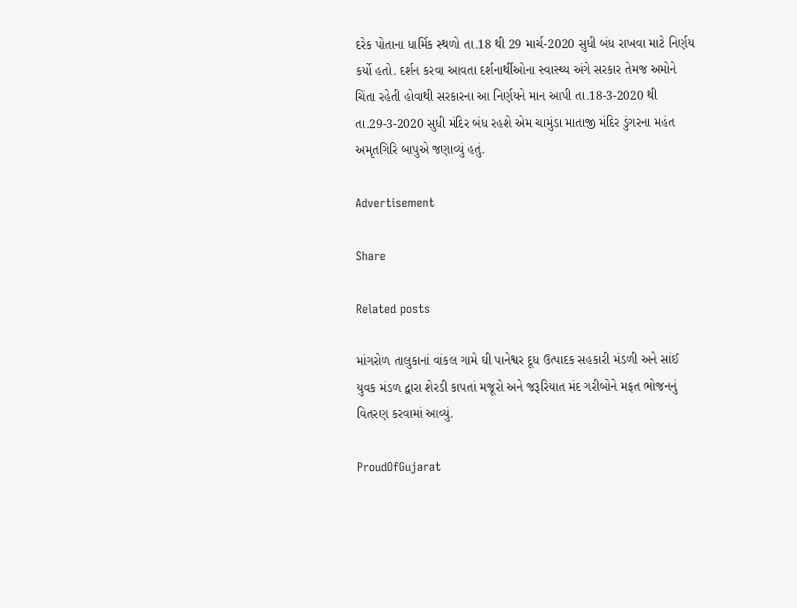દરેક પોતાના ધાર્મિક સ્થળો તા.18 થી 29 માર્ચ-2020 સુધી બંધ રાખવા માટે નિર્ણય કર્યો હતો. દર્શન કરવા આવતા દર્શનાર્થીઓના સ્વાસ્થ્ય અંગે સરકાર તેમજ અમોને ચિંતા રહેતી હોવાથી સરકારના આ નિર્ણયને માન આપી તા.18-3-2020 થી તા.29-3-2020 સુધી મંદિર બંધ રહશે એમ ચામુંડા માતાજી મંદિર ડુંગરના મહંત અમૃતગિરિ બાપુએ જણાવ્યું હતું.

Advertisement

Share

Related posts

માંગરોળ તાલુકાનાં વાંકલ ગામે ઘી પાનેશ્વર દૂધ ઉત્પાદક સહકારી મંડળી અને સાંઈ યુવક મંડળ દ્વારા શેરડી કાપતાં મજૂરો અને જરૂરિયાત મંદ ગરીબોને મફત ભોજનનું વિતરણ કરવામાં આવ્યું.

ProudOfGujarat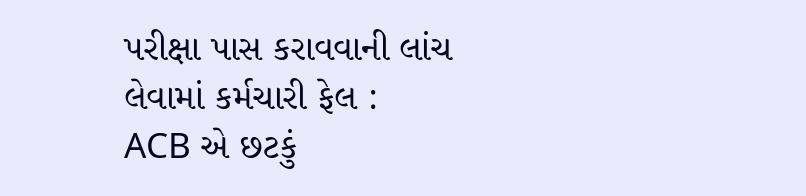પરીક્ષા પાસ કરાવવાની લાંચ લેવામાં કર્મચારી ફેલ : ACB એ છટકું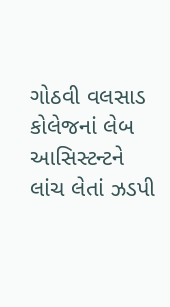ગોઠવી વલસાડ કોલેજનાં લેબ આસિસ્ટન્ટને લાંચ લેતાં ઝડપી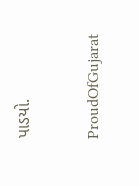પાડયો.

ProudOfGujarat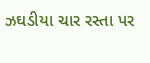ઝઘડીયા ચાર રસ્તા પર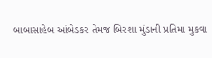બાબાસાહેબ આંબેડકર તેમજ બિરશા મુંડાની પ્રતિમા મુકવા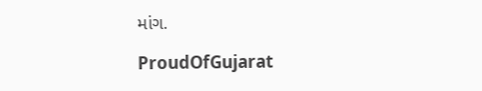માંગ.

ProudOfGujarat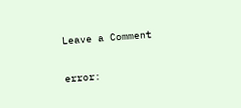Leave a Comment

error: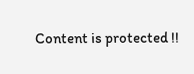Content is protected !!